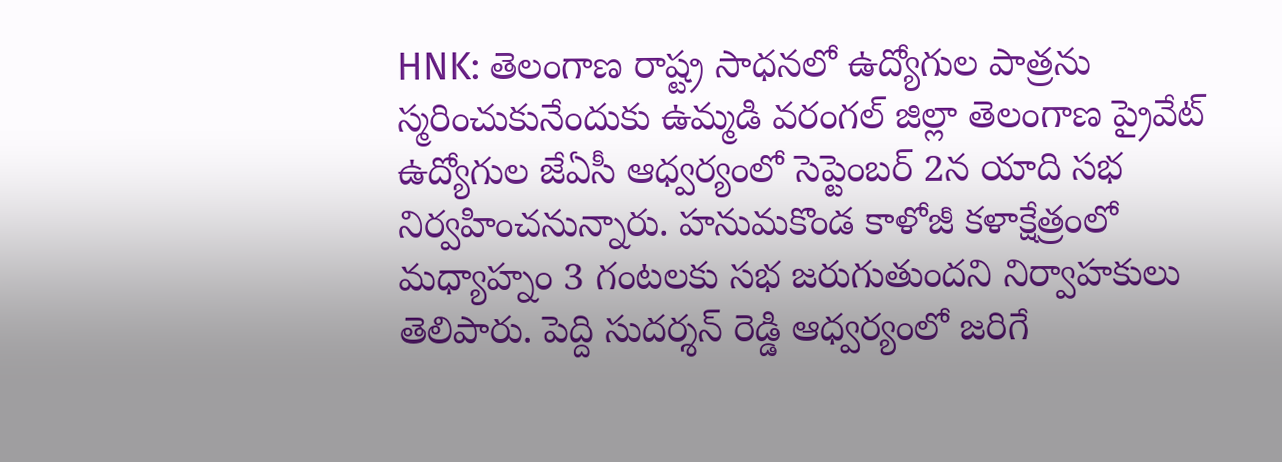HNK: తెలంగాణ రాష్ట్ర సాధనలో ఉద్యోగుల పాత్రను స్మరించుకునేందుకు ఉమ్మడి వరంగల్ జిల్లా తెలంగాణ ప్రైవేట్ ఉద్యోగుల జేఏసీ ఆధ్వర్యంలో సెప్టెంబర్ 2న యాది సభ నిర్వహించనున్నారు. హనుమకొండ కాళోజీ కళాక్షేత్రంలో మధ్యాహ్నం 3 గంటలకు సభ జరుగుతుందని నిర్వాహకులు తెలిపారు. పెద్ది సుదర్శన్ రెడ్డి ఆధ్వర్యంలో జరిగే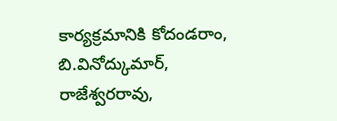కార్యక్రమానికి కోదండరాం, బి.వినోద్కుమార్, రాజేశ్వరరావు,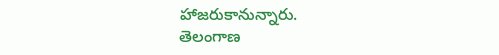హాజరుకానున్నారు.
తెలంగాణ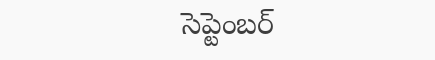సెప్టెంబర్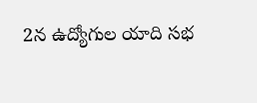2న ఉద్యోగుల యాది సభ